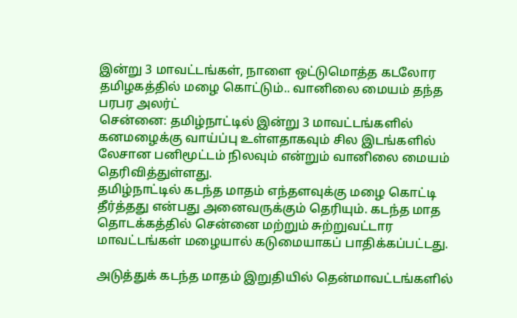இன்று 3 மாவட்டங்கள், நாளை ஒட்டுமொத்த கடலோர தமிழகத்தில் மழை கொட்டும்.. வானிலை மையம் தந்த பரபர அலர்ட்
சென்னை: தமிழ்நாட்டில் இன்று 3 மாவட்டங்களில் கனமழைக்கு வாய்ப்பு உள்ளதாகவும் சில இடங்களில் லேசான பனிமூட்டம் நிலவும் என்றும் வானிலை மையம் தெரிவித்துள்ளது.
தமிழ்நாட்டில் கடந்த மாதம் எந்தளவுக்கு மழை கொட்டி தீர்த்தது என்பது அனைவருக்கும் தெரியும். கடந்த மாத தொடக்கத்தில் சென்னை மற்றும் சுற்றுவட்டார மாவட்டங்கள் மழையால் கடுமையாகப் பாதிக்கப்பட்டது.

அடுத்துக் கடந்த மாதம் இறுதியில் தென்மாவட்டங்களில்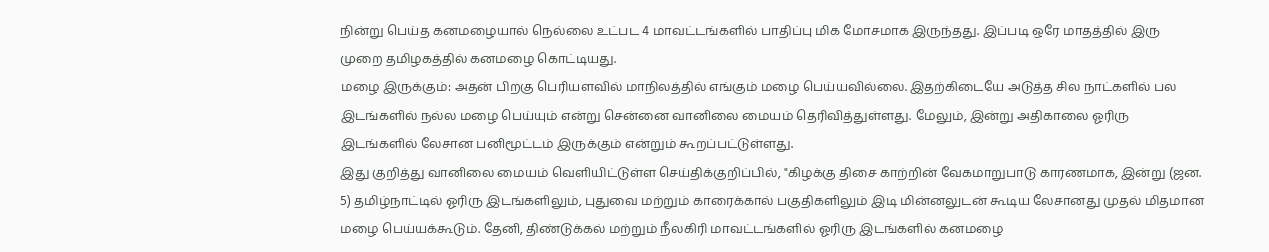நின்று பெய்த கனமழையால் நெல்லை உட்பட 4 மாவட்டங்களில் பாதிப்பு மிக மோசமாக இருந்தது. இப்படி ஒரே மாதத்தில் இரு முறை தமிழகத்தில் கனமழை கொட்டியது.
மழை இருக்கும்: அதன் பிறகு பெரியளவில் மாநிலத்தில் எங்கும் மழை பெய்யவில்லை. இதற்கிடையே அடுத்த சில நாட்களில் பல இடங்களில் நல்ல மழை பெய்யும் என்று சென்னை வானிலை மையம் தெரிவித்துள்ளது. மேலும், இன்று அதிகாலை ஓரிரு இடங்களில் லேசான பனிமூட்டம் இருக்கும் என்றும் கூறப்பட்டுள்ளது.
இது குறித்து வானிலை மையம் வெளியிட்டுள்ள செய்திக்குறிப்பில், "கிழக்கு திசை காற்றின் வேகமாறுபாடு காரணமாக, இன்று (ஜன. 5) தமிழ்நாட்டில் ஓரிரு இடங்களிலும், புதுவை மற்றும் காரைக்கால் பகுதிகளிலும் இடி மின்னலுடன் கூடிய லேசானது முதல் மிதமான மழை பெய்யக்கூடும். தேனி, திண்டுக்கல் மற்றும் நீலகிரி மாவட்டங்களில் ஓரிரு இடங்களில் கனமழை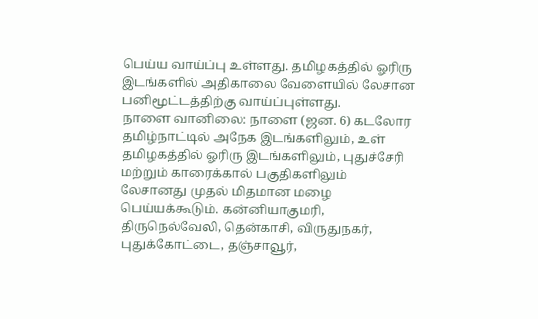பெய்ய வாய்ப்பு உள்ளது. தமிழகத்தில் ஓரிரு இடங்களில் அதிகாலை வேளையில் லேசான பனிமூட்டத்திற்கு வாய்ப்புள்ளது.
நாளை வானிலை: நாளை (ஜன. 6) கடலோர தமிழ்நாட்டில் அநேக இடங்களிலும், உள் தமிழகத்தில் ஓரிரு இடங்களிலும், புதுச்சேரி மற்றும் காரைக்கால் பகுதிகளிலும் லேசானது முதல் மிதமான மழை பெய்யக்கூடும். கன்னியாகுமரி, திருநெல்வேலி, தென்காசி, விருதுநகர், புதுக்கோட்டை, தஞ்சாவூர்,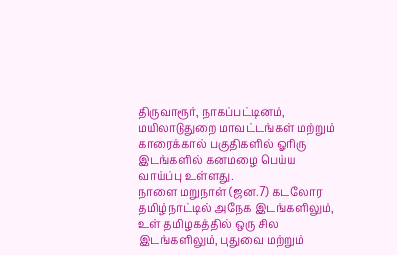திருவாரூர், நாகப்பட்டினம், மயிலாடுதுறை மாவட்டங்கள் மற்றும் காரைக்கால் பகுதிகளில் ஓரிரு இடங்களில் கனமழை பெய்ய வாய்ப்பு உள்ளது.
நாளை மறுநாள் (ஜன.7) கடலோர தமிழ்நாட்டில் அநேக இடங்களிலும், உள் தமிழகத்தில் ஒரு சில இடங்களிலும், புதுவை மற்றும்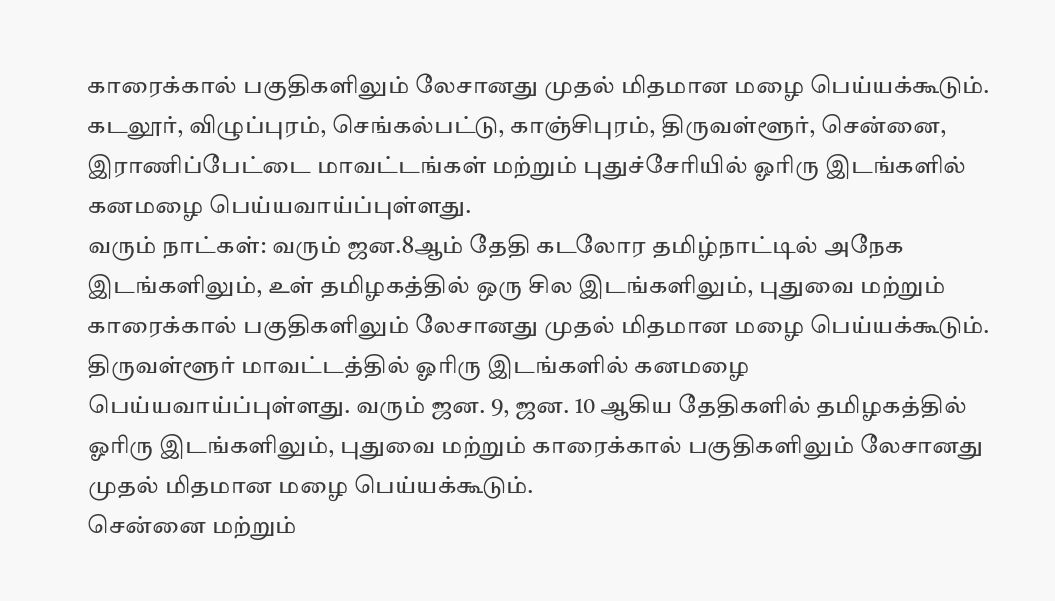காரைக்கால் பகுதிகளிலும் லேசானது முதல் மிதமான மழை பெய்யக்கூடும். கடலூர், விழுப்புரம், செங்கல்பட்டு, காஞ்சிபுரம், திருவள்ளூர், சென்னை, இராணிப்பேட்டை மாவட்டங்கள் மற்றும் புதுச்சேரியில் ஓரிரு இடங்களில் கனமழை பெய்யவாய்ப்புள்ளது.
வரும் நாட்கள்: வரும் ஜன.8ஆம் தேதி கடலோர தமிழ்நாட்டில் அநேக இடங்களிலும், உள் தமிழகத்தில் ஒரு சில இடங்களிலும், புதுவை மற்றும் காரைக்கால் பகுதிகளிலும் லேசானது முதல் மிதமான மழை பெய்யக்கூடும். திருவள்ளூர் மாவட்டத்தில் ஓரிரு இடங்களில் கனமழை பெய்யவாய்ப்புள்ளது. வரும் ஜன. 9, ஜன. 10 ஆகிய தேதிகளில் தமிழகத்தில் ஓரிரு இடங்களிலும், புதுவை மற்றும் காரைக்கால் பகுதிகளிலும் லேசானது முதல் மிதமான மழை பெய்யக்கூடும்.
சென்னை மற்றும்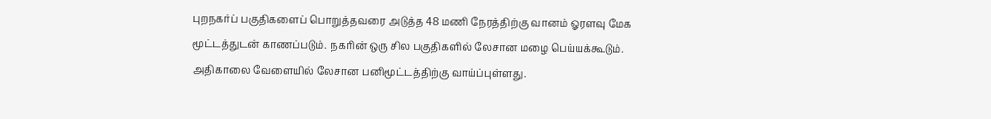புறநகர்ப் பகுதிகளைப் பொறுத்தவரை அடுத்த 48 மணி நேரத்திற்கு வானம் ஓரளவு மேக மூட்டத்துடன் காணப்படும். நகரின் ஒரு சில பகுதிகளில் லேசான மழை பெய்யக்கூடும். அதிகாலை வேளையில் லேசான பனிமூட்டத்திற்கு வாய்ப்புள்ளது.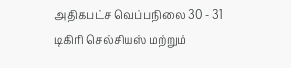அதிகபட்ச வெப்பநிலை 30 - 31 டிகிரி செல்சியஸ் மற்றும்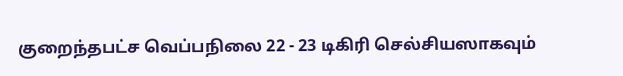குறைந்தபட்ச வெப்பநிலை 22 - 23 டிகிரி செல்சியஸாகவும்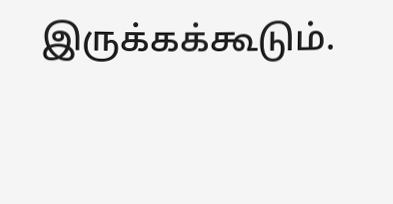இருக்கக்கூடும்.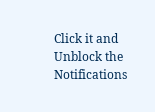Click it and Unblock the Notifications